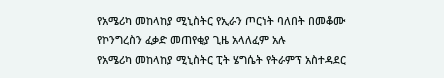የአሜሪካ መከላከያ ሚኒስትር የኢራን ጦርነት ባለበት በመቆሙ የኮንግረስን ፈቃድ መጠየቂያ ጊዜ አላለፈም አሉ
የአሜሪካ መከላከያ ሚኒስትር ፒት ሄግሴት የትራምፕ አስተዳደር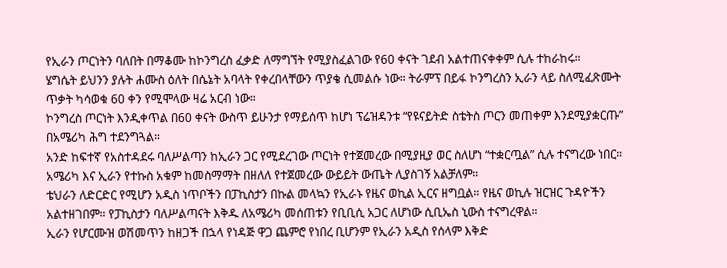የኢራን ጦርነትን ባለበት በማቆሙ ከኮንግረስ ፈቃድ ለማግኘት የሚያስፈልገው የ60 ቀናት ገደብ አልተጠናቀቀም ሲሉ ተከራከሩ።
ሄግሴት ይህንን ያሉት ሐሙስ ዕለት በሴኔት አባላት የቀረበላቸውን ጥያቄ ሲመልሱ ነው። ትራምፕ በይፋ ኮንግረስን ኢራን ላይ ስለሚፈጽሙት ጥቃት ካሳወቁ 60 ቀን የሚሞላው ዛሬ አርብ ነው።
ኮንግረስ ጦርነት እንዲቀጥል በ60 ቀናት ውስጥ ይሁንታ የማይሰጥ ከሆነ ፕሬዝዳንቱ “የዩናይትድ ስቴትስ ጦርን መጠቀም እንደሚያቋርጡ” በአሜሪካ ሕግ ተደንግጓል።
አንድ ከፍተኛ የአስተዳደሩ ባለሥልጣን ከኢራን ጋር የሚደረገው ጦርነት የተጀመረው በሚያዚያ ወር ስለሆነ “ተቋርጧል” ሲሉ ተናግረው ነበር።
አሜሪካ እና ኢራን የተኩስ አቁም ከመስማማት በዘለለ የተጀመረው ውይይት ውጤት ሊያስገኝ አልቻለም።
ቴህራን ለድርድር የሚሆን አዲስ ነጥቦችን በፓኪስታን በኩል መላኳን የኢራኑ የዜና ወኪል ኢርና ዘግቧል። የዜና ወኪሉ ዝርዝር ጉዳዮችን አልተዘገበም። የፓኪስታን ባለሥልጣናት እቅዱ ለአሜሪካ መሰጠቱን የቢቢሲ አጋር ለሆነው ሲቢኤስ ኒውስ ተናግረዋል።
ኢራን የሆርሙዝ ወሽመጥን ከዘጋች በኋላ የነዳጅ ዋጋ ጨምሮ የነበረ ቢሆንም የኢራን አዲስ የሰላም እቅድ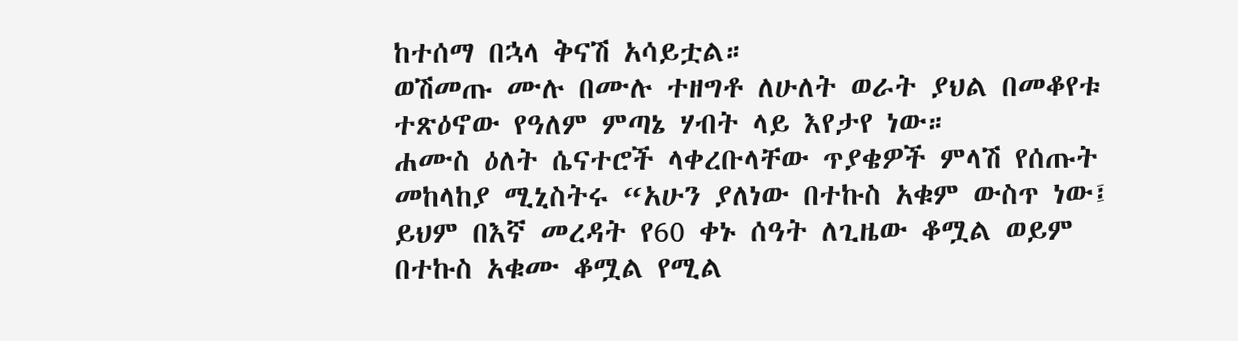ከተሰማ በኋላ ቅናሽ አሳይቷል።
ወሽመጡ ሙሉ በሙሉ ተዘግቶ ለሁለት ወራት ያህል በመቆየቱ ተጽዕኖው የዓለም ምጣኔ ሃብት ላይ እየታየ ነው።
ሐሙስ ዕለት ሴናተሮች ላቀረቡላቸው ጥያቄዎች ምላሽ የሰጡት መከላከያ ሚኒስትሩ “አሁን ያለነው በተኩስ አቁም ውስጥ ነው፤ ይህም በእኛ መረዳት የ60 ቀኑ ሰዓት ለጊዜው ቆሟል ወይም በተኩስ አቁሙ ቆሟል የሚል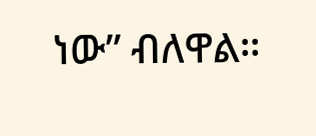ነው” ብለዋል።